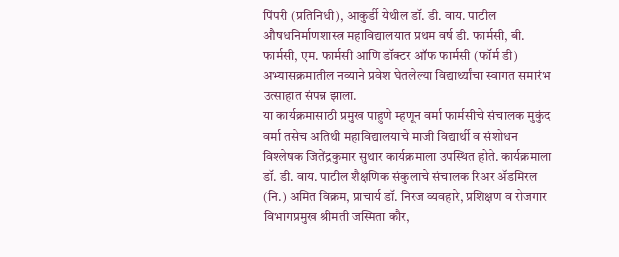पिंपरी (प्रतिनिधी), आकुर्डी येथील डॉ. डी. वाय. पाटील औषधनिर्माणशास्त्र महाविद्यालयात प्रथम वर्ष डी. फार्मसी, बी. फार्मसी, एम. फार्मसी आणि डॉक्टर ऑफ फार्मसी (फॉर्म डी) अभ्यासक्रमातील नव्याने प्रवेश घेतलेल्या विद्यार्थ्यांचा स्वागत समारंभ उत्साहात संपन्न झाला.
या कार्यक्रमासाठी प्रमुख पाहुणे म्हणून वर्मा फार्मसीचे संचालक मुकुंद वर्मा तसेच अतिथी महाविद्यालयाचे माजी विद्यार्थी व संशोधन विश्लेषक जितेंद्रकुमार सुथार कार्यक्रमाला उपस्थित होते. कार्यक्रमाला डॉ. डी. वाय. पाटील शैक्षणिक संकुलाचे संचालक रिअर ॲडमिरल (नि.) अमित विक्रम, प्राचार्य डॉ. निरज व्यवहारे, प्रशिक्षण व रोजगार विभागप्रमुख श्रीमती जस्मिता कौर,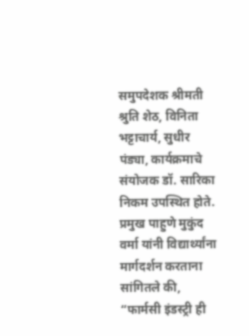समुपदेशक श्रीमती श्रुति शेठ, विनिता भट्टाचार्य, सुधीर पंड्या, कार्यक्रमाचे संयोजक डॉ. सारिका निकम उपस्थित होते.
प्रमुख पाहुणे मुकुंद वर्मा यांनी विद्यार्थ्यांना मार्गदर्शन करताना सांगितले की, “फार्मसी इंडस्ट्री ही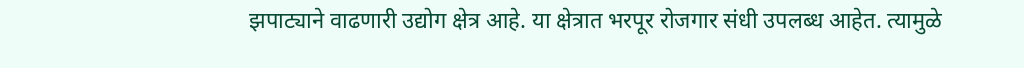झपाट्याने वाढणारी उद्योग क्षेत्र आहे. या क्षेत्रात भरपूर रोजगार संधी उपलब्ध आहेत. त्यामुळे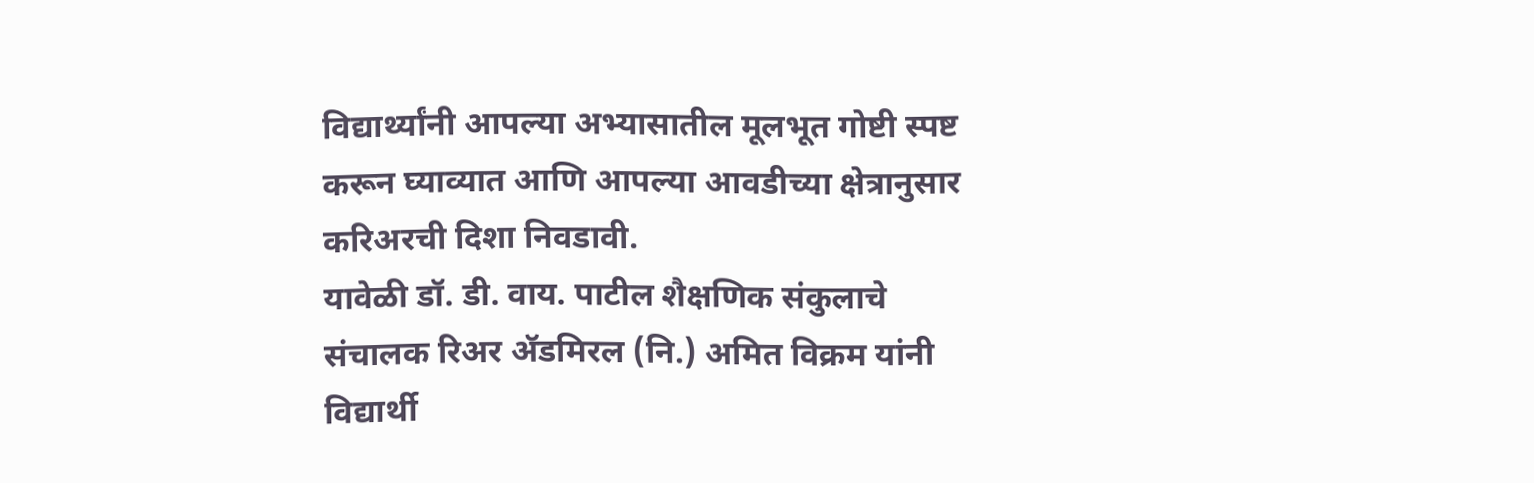विद्यार्थ्यांनी आपल्या अभ्यासातील मूलभूत गोष्टी स्पष्ट करून घ्याव्यात आणि आपल्या आवडीच्या क्षेत्रानुसार करिअरची दिशा निवडावी.
यावेळी डॉ. डी. वाय. पाटील शैक्षणिक संकुलाचे संचालक रिअर ॲडमिरल (नि.) अमित विक्रम यांनी विद्यार्थी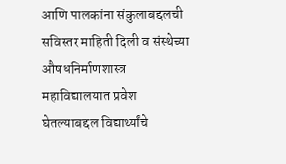आणि पालकांना संकुलाबद्दलची सविस्तर माहिती दिली व संस्थेच्या औषधनिर्माणशास्त्र महाविद्यालयात प्रवेश घेतल्याबद्दल विद्यार्थ्यांचे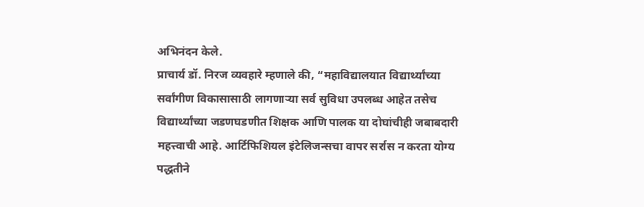अभिनंदन केले.
प्राचार्य डॉ. निरज व्यवहारे म्हणाले की, “महाविद्यालयात विद्यार्थ्यांच्या सर्वांगीण विकासासाठी लागणाऱ्या सर्व सुविधा उपलब्ध आहेत तसेच विद्यार्थ्यांच्या जडणघडणीत शिक्षक आणि पालक या दोघांचीही जबाबदारी महत्त्वाची आहे. आर्टिफिशियल इंटेलिजन्सचा वापर सर्रास न करता योग्य पद्धतीने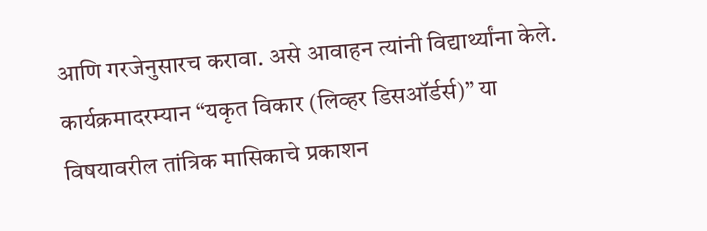आणि गरजेनुसारच करावा. असे आवाहन त्यांनी विद्यार्थ्यांना केले.
कार्यक्रमादरम्यान “यकृत विकार (लिव्हर डिसऑर्डर्स)” या विषयावरील तांत्रिक मासिकाचे प्रकाशन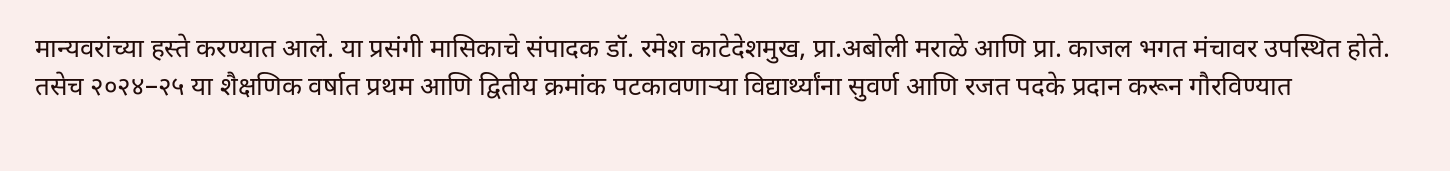मान्यवरांच्या हस्ते करण्यात आले. या प्रसंगी मासिकाचे संपादक डॉ. रमेश काटेदेशमुख, प्रा.अबोली मराळे आणि प्रा. काजल भगत मंचावर उपस्थित होते.
तसेच २०२४–२५ या शैक्षणिक वर्षात प्रथम आणि द्वितीय क्रमांक पटकावणाऱ्या विद्यार्थ्यांना सुवर्ण आणि रजत पदके प्रदान करून गौरविण्यात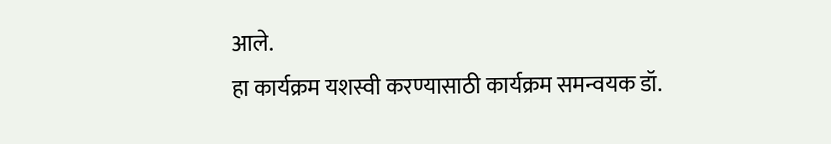आले.
हा कार्यक्रम यशस्वी करण्यासाठी कार्यक्रम समन्वयक डॉ.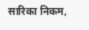सारिका निकम,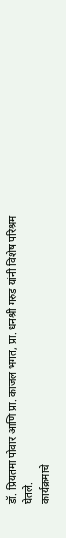डॉ. प्रियतमा पोवार आणि प्रा. काजल भगत, प्रा. धनश्री गरुड यांनी विशेष परिश्रम घेतले.
कार्यक्रमाचे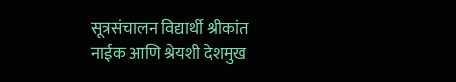सूत्रसंचालन विद्यार्थी श्रीकांत नाईक आणि श्रेयशी देशमुख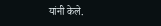यांनी केले.